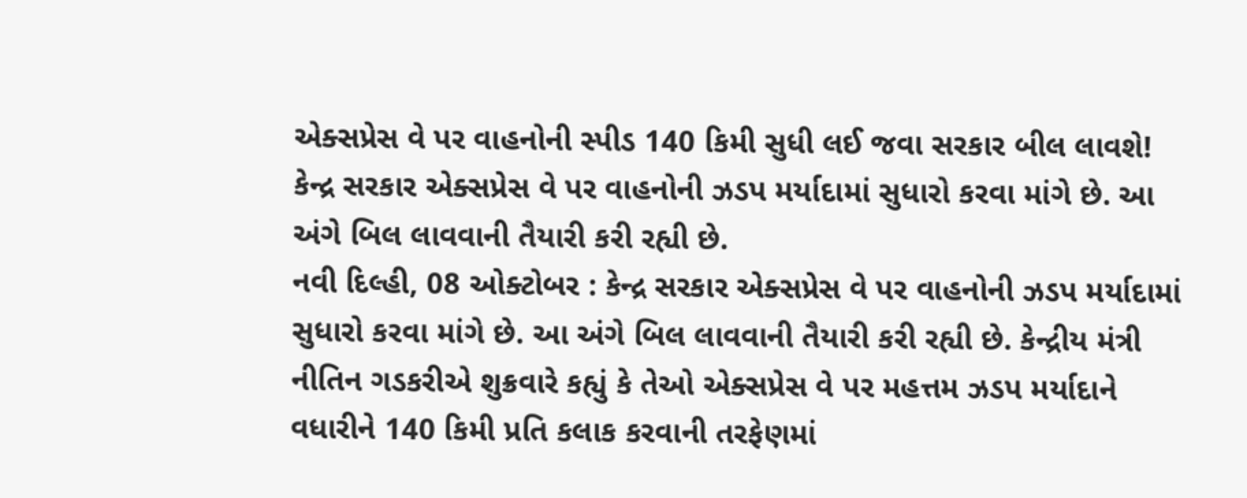એક્સપ્રેસ વે પર વાહનોની સ્પીડ 140 કિમી સુધી લઈ જવા સરકાર બીલ લાવશે!
કેન્દ્ર સરકાર એક્સપ્રેસ વે પર વાહનોની ઝડપ મર્યાદામાં સુધારો કરવા માંગે છે. આ અંગે બિલ લાવવાની તૈયારી કરી રહ્યી છે.
નવી દિલ્હી, 08 ઓક્ટોબર : કેન્દ્ર સરકાર એક્સપ્રેસ વે પર વાહનોની ઝડપ મર્યાદામાં સુધારો કરવા માંગે છે. આ અંગે બિલ લાવવાની તૈયારી કરી રહ્યી છે. કેન્દ્રીય મંત્રી નીતિન ગડકરીએ શુક્રવારે કહ્યું કે તેઓ એક્સપ્રેસ વે પર મહત્તમ ઝડપ મર્યાદાને વધારીને 140 કિમી પ્રતિ કલાક કરવાની તરફેણમાં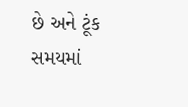છે અને ટૂંક સમયમાં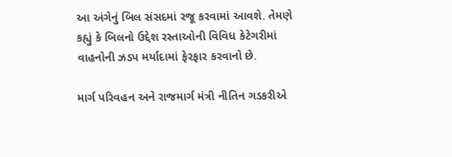આ અંગેનું બિલ સંસદમાં રજૂ કરવામાં આવશે. તેમણે કહ્યું કે બિલનો ઉદ્દેશ રસ્તાઓની વિવિધ કેટેગરીમાં વાહનોની ઝડપ મર્યાદામાં ફેરફાર કરવાનો છે.

માર્ગ પરિવહન અને રાજમાર્ગ મંત્રી નીતિન ગડકરીએ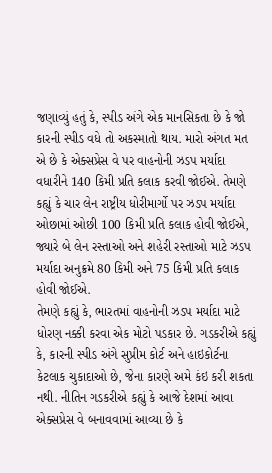જણાવ્યું હતું કે, સ્પીડ અંગે એક માનસિકતા છે કે જો કારની સ્પીડ વધે તો અકસ્માતો થાય. મારો અંગત મત એ છે કે એક્સપ્રેસ વે પર વાહનોની ઝડપ મર્યાદા વધારીને 140 કિમી પ્રતિ કલાક કરવી જોઈએ. તેમણે કહ્યું કે ચાર લેન રાષ્ટ્રીય ધોરીમાર્ગો પર ઝડપ મર્યાદા ઓછામાં ઓછી 100 કિમી પ્રતિ કલાક હોવી જોઈએ, જ્યારે બે લેન રસ્તાઓ અને શહેરી રસ્તાઓ માટે ઝડપ મર્યાદા અનુક્રમે 80 કિમી અને 75 કિમી પ્રતિ કલાક હોવી જોઈએ.
તેમણે કહ્યું કે, ભારતમાં વાહનોની ઝડપ મર્યાદા માટે ધોરણ નક્કી કરવા એક મોટો પડકાર છે. ગડકરીએ કહ્યું કે, કારની સ્પીડ અંગે સુપ્રીમ કોર્ટ અને હાઇકોર્ટના કેટલાક ચુકાદાઓ છે, જેના કારણે અમે કંઇ કરી શકતા નથી. નીતિન ગડકરીએ કહ્યું કે આજે દેશમાં આવા એક્સપ્રેસ વે બનાવવામાં આવ્યા છે કે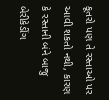કૂતરો પણ તે રસ્તાઓ પર આવી શકતો નથી, કારણ કે રસ્તાની બંને બાજુ બેરીકેડીંગ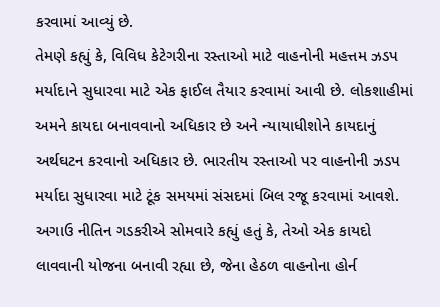કરવામાં આવ્યું છે.
તેમણે કહ્યું કે, વિવિધ કેટેગરીના રસ્તાઓ માટે વાહનોની મહત્તમ ઝડપ મર્યાદાને સુધારવા માટે એક ફાઈલ તૈયાર કરવામાં આવી છે. લોકશાહીમાં અમને કાયદા બનાવવાનો અધિકાર છે અને ન્યાયાધીશોને કાયદાનું અર્થઘટન કરવાનો અધિકાર છે. ભારતીય રસ્તાઓ પર વાહનોની ઝડપ મર્યાદા સુધારવા માટે ટૂંક સમયમાં સંસદમાં બિલ રજૂ કરવામાં આવશે.
અગાઉ નીતિન ગડકરીએ સોમવારે કહ્યું હતું કે, તેઓ એક કાયદો લાવવાની યોજના બનાવી રહ્યા છે, જેના હેઠળ વાહનોના હોર્ન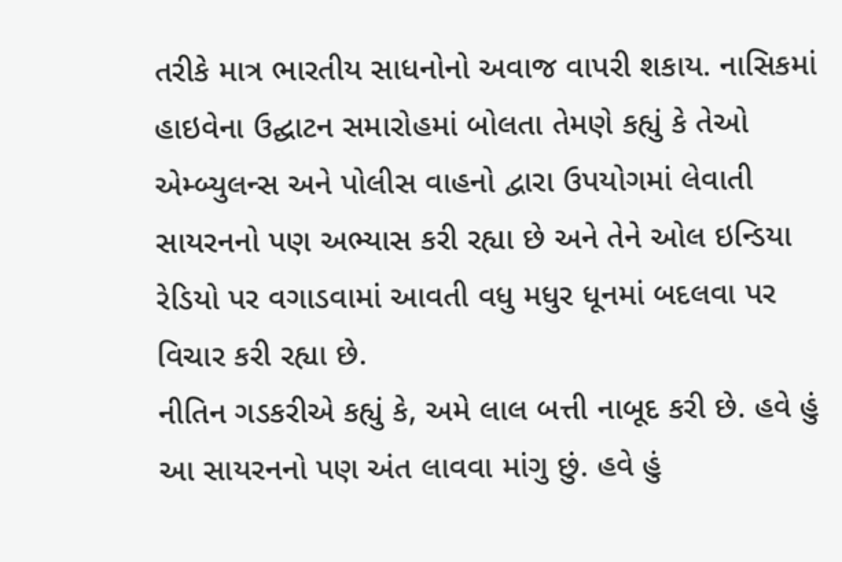તરીકે માત્ર ભારતીય સાધનોનો અવાજ વાપરી શકાય. નાસિકમાં હાઇવેના ઉદ્ઘાટન સમારોહમાં બોલતા તેમણે કહ્યું કે તેઓ એમ્બ્યુલન્સ અને પોલીસ વાહનો દ્વારા ઉપયોગમાં લેવાતી સાયરનનો પણ અભ્યાસ કરી રહ્યા છે અને તેને ઓલ ઇન્ડિયા રેડિયો પર વગાડવામાં આવતી વધુ મધુર ધૂનમાં બદલવા પર વિચાર કરી રહ્યા છે.
નીતિન ગડકરીએ કહ્યું કે, અમે લાલ બત્તી નાબૂદ કરી છે. હવે હું આ સાયરનનો પણ અંત લાવવા માંગુ છું. હવે હું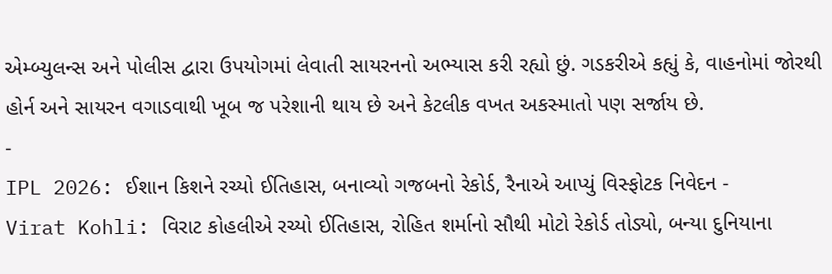એમ્બ્યુલન્સ અને પોલીસ દ્વારા ઉપયોગમાં લેવાતી સાયરનનો અભ્યાસ કરી રહ્યો છું. ગડકરીએ કહ્યું કે, વાહનોમાં જોરથી હોર્ન અને સાયરન વગાડવાથી ખૂબ જ પરેશાની થાય છે અને કેટલીક વખત અકસ્માતો પણ સર્જાય છે.
-
IPL 2026: ઈશાન કિશને રચ્યો ઈતિહાસ, બનાવ્યો ગજબનો રેકોર્ડ, રૈનાએ આપ્યું વિસ્ફોટક નિવેદન -
Virat Kohli: વિરાટ કોહલીએ રચ્યો ઈતિહાસ, રોહિત શર્માનો સૌથી મોટો રેકોર્ડ તોડ્યો, બન્યા દુનિયાના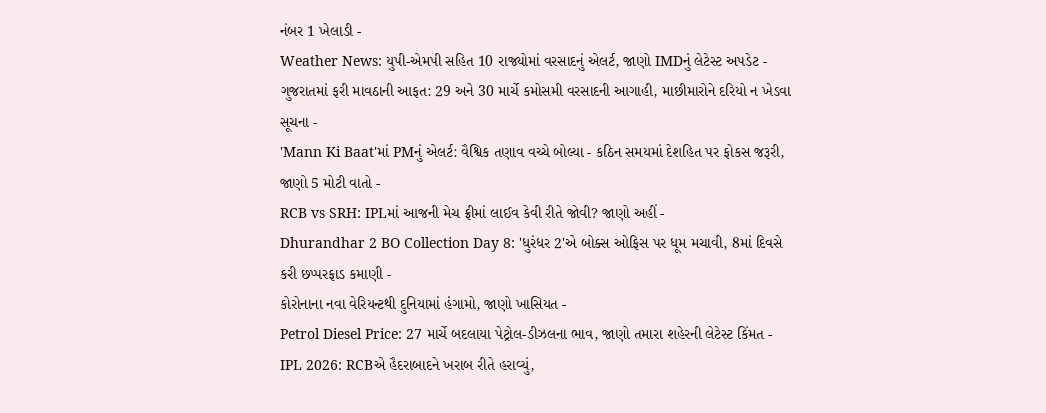નંબર 1 ખેલાડી -
Weather News: યુપી-એમપી સહિત 10 રાજ્યોમાં વરસાદનું એલર્ટ, જાણો IMDનું લેટેસ્ટ અપડેટ -
ગુજરાતમાં ફરી માવઠાની આફત: 29 અને 30 માર્ચે કમોસમી વરસાદની આગાહી, માછીમારોને દરિયો ન ખેડવા સૂચના -
'Mann Ki Baat'માં PMનું એલર્ટ: વૈશ્વિક તણાવ વચ્ચે બોલ્યા - કઠિન સમયમાં દેશહિત પર ફોકસ જરૂરી, જાણો 5 મોટી વાતો -
RCB vs SRH: IPLમાં આજની મેચ ફ્રીમાં લાઈવ કેવી રીતે જોવી? જાણો અહીં -
Dhurandhar 2 BO Collection Day 8: 'ધુરંધર 2'એ બોક્સ ઓફિસ પર ધૂમ મચાવી, 8માં દિવસે કરી છપ્પરફાડ કમાણી -
કોરોનાના નવા વેરિયન્ટથી દુનિયામાં હંગામો, જાણો ખાસિયત -
Petrol Diesel Price: 27 માર્ચે બદલાયા પેટ્રોલ-ડીઝલના ભાવ, જાણો તમારા શહેરની લેટેસ્ટ કિંમત -
IPL 2026: RCBએ હૈદરાબાદને ખરાબ રીતે હરાવ્યું,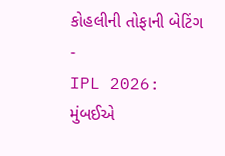કોહલીની તોફાની બેટિંગ -
IPL 2026: મુંબઈએ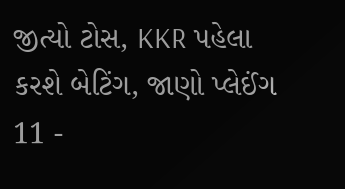જીત્યો ટોસ, KKR પહેલા કરશે બેટિંગ, જાણો પ્લેઈંગ 11 -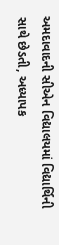અમદાવાદની સીએન વિદ્યાલયમાં વિદ્યાર્થિની સાથે છેડતી, અધ્યાપક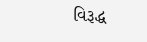વિરૂદ્ધ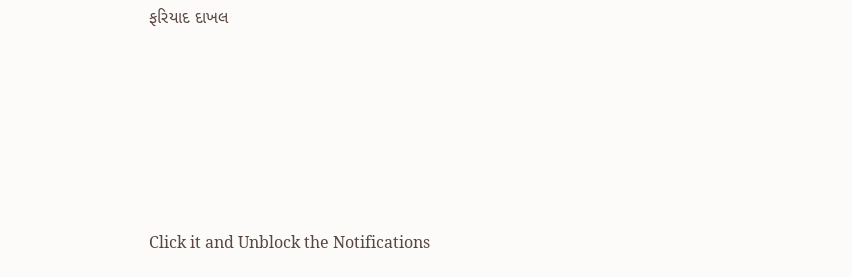ફરિયાદ દાખલ









Click it and Unblock the Notifications